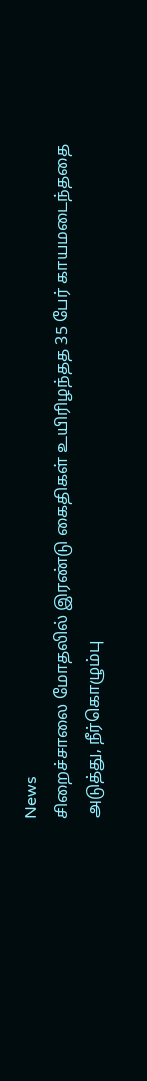News
சிறைச்சாலை மோதலில் இரண்டு கைதிகள் உயிரிழந்தத 35 பேர் காயமடைந்ததை அடுத்து, நீர்கொழும்பு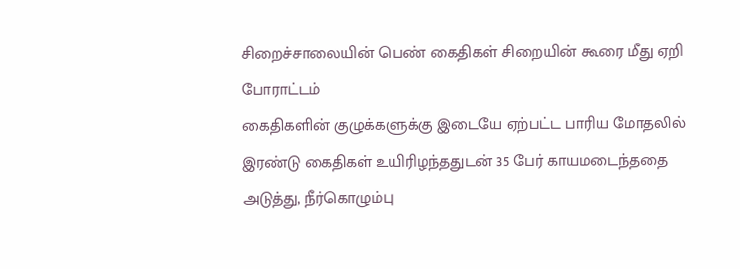சிறைச்சாலையின் பெண் கைதிகள் சிறையின் கூரை மீது ஏறி போராட்டம்
கைதிகளின் குழுக்களுக்கு இடையே ஏற்பட்ட பாரிய மோதலில் இரண்டு கைதிகள் உயிரிழந்ததுடன் 35 பேர் காயமடைந்ததை அடுத்து, நீர்கொழும்பு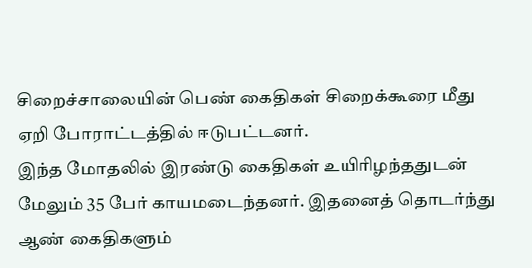சிறைச்சாலையின் பெண் கைதிகள் சிறைக்கூரை மீது ஏறி போராட்டத்தில் ஈடுபட்டனர்.
இந்த மோதலில் இரண்டு கைதிகள் உயிரிழந்ததுடன் மேலும் 35 பேர் காயமடைந்தனர். இதனைத் தொடர்ந்து ஆண் கைதிகளும்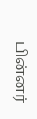பின்னர்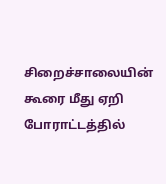சிறைச்சாலையின் கூரை மீது ஏறி போராட்டத்தில்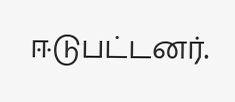ஈடுபட்டனர்.